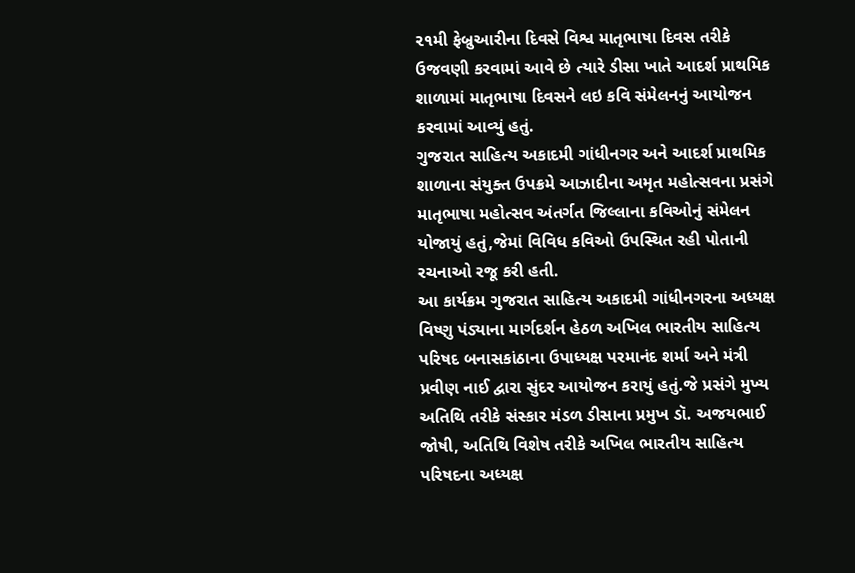૨૧મી ફેબ્રુઆરીના દિવસે વિશ્વ માતૃભાષા દિવસ તરીકે ઉજવણી કરવામાં આવે છે ત્યારે ડીસા ખાતે આદર્શ પ્રાથમિક શાળામાં માતૃભાષા દિવસને લઇ કવિ સંમેલનનું આયોજન કરવામાં આવ્યું હતું.
ગુજરાત સાહિત્ય અકાદમી ગાંધીનગર અને આદર્શ પ્રાથમિક શાળાના સંયુક્ત ઉપક્રમે આઝાદીના અમૃત મહોત્સવના પ્રસંગે માતૃભાષા મહોત્સવ અંતર્ગત જિલ્લાના કવિઓનું સંમેલન યોજાયું હતું,જેમાં વિવિધ કવિઓ ઉપસ્થિત રહી પોતાની રચનાઓ રજૂ કરી હતી.
આ કાર્યક્રમ ગુજરાત સાહિત્ય અકાદમી ગાંધીનગરના અધ્યક્ષ વિષ્ણુ પંડ્યાના માર્ગદર્શન હેઠળ અખિલ ભારતીય સાહિત્ય પરિષદ બનાસકાંઠાના ઉપાધ્યક્ષ પરમાનંદ શર્મા અને મંત્રી પ્રવીણ નાઈ દ્વારા સુંદર આયોજન કરાયું હતું.જે પ્રસંગે મુખ્ય અતિથિ તરીકે સંસ્કાર મંડળ ડીસાના પ્રમુખ ડૉ. અજયભાઈ જોષી, અતિથિ વિશેષ તરીકે અખિલ ભારતીય સાહિત્ય પરિષદના અધ્યક્ષ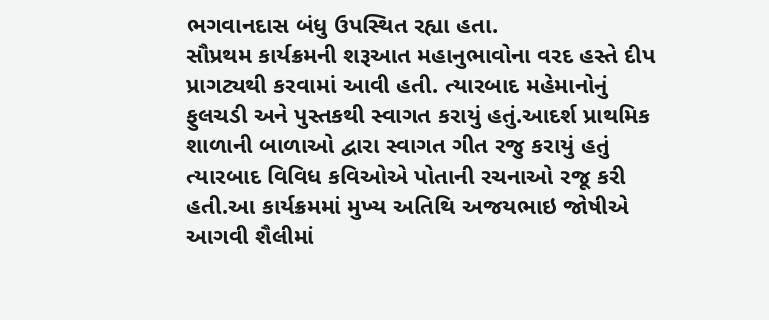ભગવાનદાસ બંધુ ઉપસ્થિત રહ્યા હતા.
સૌપ્રથમ કાર્યક્રમની શરૂઆત મહાનુભાવોના વરદ હસ્તે દીપ પ્રાગટ્યથી કરવામાં આવી હતી. ત્યારબાદ મહેમાનોનું ફુલચડી અને પુસ્તકથી સ્વાગત કરાયું હતું.આદર્શ પ્રાથમિક શાળાની બાળાઓ દ્વારા સ્વાગત ગીત રજુ કરાયું હતું ત્યારબાદ વિવિધ કવિઓએ પોતાની રચનાઓ રજૂ કરી હતી.આ કાર્યક્રમમાં મુખ્ય અતિથિ અજયભાઇ જોષીએ આગવી શૈલીમાં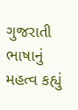ગુજરાતી ભાષાનું મહત્વ કહ્યું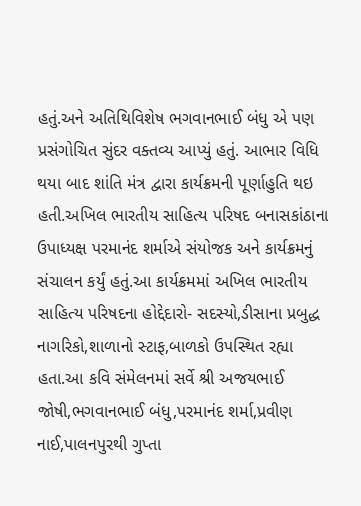હતું.અને અતિથિવિશેષ ભગવાનભાઈ બંધુ એ પણ પ્રસંગોચિત સુંદર વક્તવ્ય આપ્યું હતું. આભાર વિધિ થયા બાદ શાંતિ મંત્ર દ્વારા કાર્યક્રમની પૂર્ણાહુતિ થઇ હતી.અખિલ ભારતીય સાહિત્ય પરિષદ બનાસકાંઠાના ઉપાધ્યક્ષ પરમાનંદ શર્માએ સંયોજક અને કાર્યક્રમનું સંચાલન કર્યું હતું.આ કાર્યક્રમમાં અખિલ ભારતીય સાહિત્ય પરિષદના હોદ્દેદારો- સદસ્યો,ડીસાના પ્રબુદ્ધ નાગરિકો,શાળાનો સ્ટાફ,બાળકો ઉપસ્થિત રહ્યા હતા.આ કવિ સંમેલનમાં સર્વે શ્રી અજયભાઈ જોષી,ભગવાનભાઈ બંધુ,પરમાનંદ શર્મા,પ્રવીણ નાઈ,પાલનપુરથી ગુપ્તા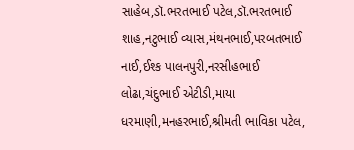સાહેબ,ડૉ.ભરતભાઈ પટેલ,ડૉ.ભરતભાઈ શાહ,નટુભાઈ વ્યાસ,મંથનભાઈ,પરબતભાઈ નાઈ,ઈશ્ક પાલનપુરી,નરસીહભાઈ લોઢા,ચંદુભાઈ એટીડી,માયા ધરમાણી,મનહરભાઈ,શ્રીમતી ભાવિકા પટેલ,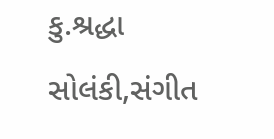કુ.શ્રદ્ધા સોલંકી,સંગીત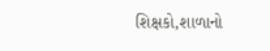શિક્ષકો,શાળાનો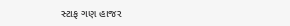સ્ટાફ ગણ હાજર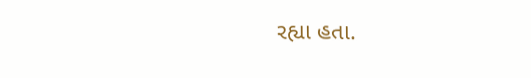રહ્યા હતા.